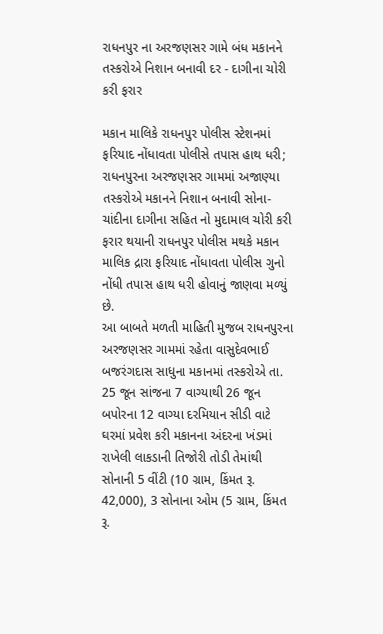રાધનપુર ના અરજણસર ગામે બંધ મકાનને તસ્કરોએ નિશાન બનાવી દર - દાગીના ચોરી કરી ફરાર

મકાન માલિકે રાધનપુર પોલીસ સ્ટેશનમાં ફરિયાદ નોંધાવતા પોલીસે તપાસ હાથ ધરી; રાધનપુરના અરજણસર ગામમાં અજાણ્યા તસ્કરોએ મકાનને નિશાન બનાવી સોના-ચાંદીના દાગીના સહિત નો મુદામાલ ચોરી કરી ફરાર થયાની રાધનપુર પોલીસ મથકે મકાન માલિક દ્રારા ફરિયાદ નોંધાવતા પોલીસ ગુનો નોંધી તપાસ હાથ ધરી હોવાનું જાણવા મળ્યું છે.
આ બાબતે મળતી માહિતી મુજબ રાધનપુરના અરજણસર ગામમાં રહેતા વાસુદેવભાઈ બજરંગદાસ સાધુના મકાનમાં તસ્કરોએ તા. 25 જૂન સાંજના 7 વાગ્યાથી 26 જૂન બપોરના 12 વાગ્યા દરમિયાન સીડી વાટે ઘરમાં પ્રવેશ કરી મકાનના અંદરના ખંડમાં રાખેલી લાકડાની તિજોરી તોડી તેમાંથી સોનાની 5 વીંટી (10 ગ્રામ, કિંમત રૂ. 42,000), 3 સોનાના ઓમ (5 ગ્રામ, કિંમત રૂ.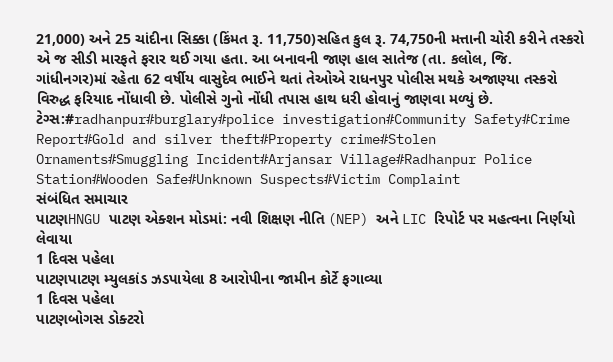21,000) અને 25 ચાંદીના સિક્કા (કિંમત રૂ. 11,750)સહિત કુલ રૂ. 74,750ની મત્તાની ચોરી કરીને તસ્કરો એ જ સીડી મારફતે ફરાર થઈ ગયા હતા. આ બનાવની જાણ હાલ સાતેજ (તા. કલોલ, જિ. ગાંધીનગર)માં રહેતા 62 વર્ષીય વાસુદેવ ભાઈને થતાં તેઓએ રાધનપુર પોલીસ મથકે અજાણ્યા તસ્કરો વિરુદ્ધ ફરિયાદ નોંધાવી છે. પોલીસે ગુનો નોંધી તપાસ હાથ ધરી હોવાનું જાણવા મળ્યું છે.
ટેગ્સ:#radhanpur#burglary#police investigation#Community Safety#Crime Report#Gold and silver theft#Property crime#Stolen Ornaments#Smuggling Incident#Arjansar Village#Radhanpur Police Station#Wooden Safe#Unknown Suspects#Victim Complaint
સંબંધિત સમાચાર
પાટણHNGU પાટણ એક્શન મોડમાં: નવી શિક્ષણ નીતિ (NEP) અને LIC રિપોર્ટ પર મહત્વના નિર્ણયો લેવાયા
1 દિવસ પહેલા
પાટણપાટણ મ્યુલકાંડ ઝડપાયેલા 8 આરોપીના જામીન કોર્ટે ફગાવ્યા
1 દિવસ પહેલા
પાટણબોગસ ડોક્ટરો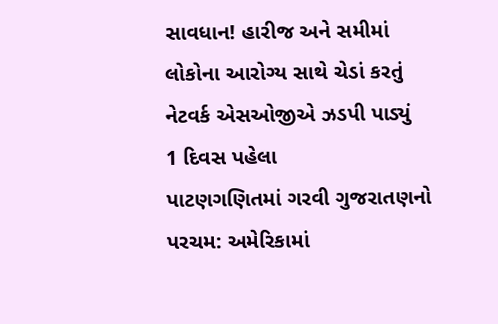સાવધાન! હારીજ અને સમીમાં લોકોના આરોગ્ય સાથે ચેડાં કરતું નેટવર્ક એસઓજીએ ઝડપી પાડ્યું
1 દિવસ પહેલા
પાટણગણિતમાં ગરવી ગુજરાતણનો પરચમ: અમેરિકામાં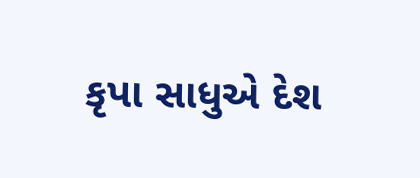કૃપા સાધુએ દેશ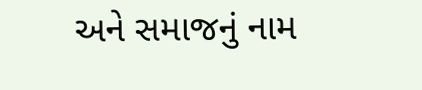અને સમાજનું નામ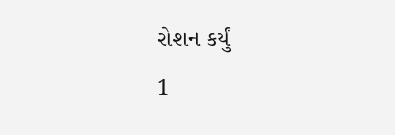રોશન કર્યું
1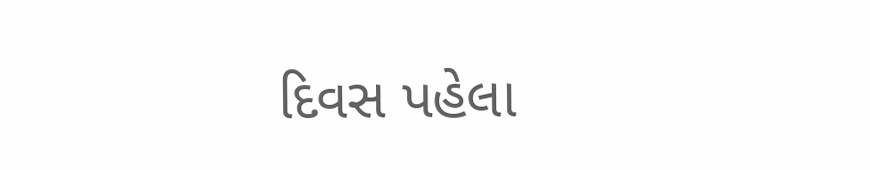દિવસ પહેલા